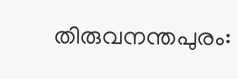തിരുവനന്തപുരം: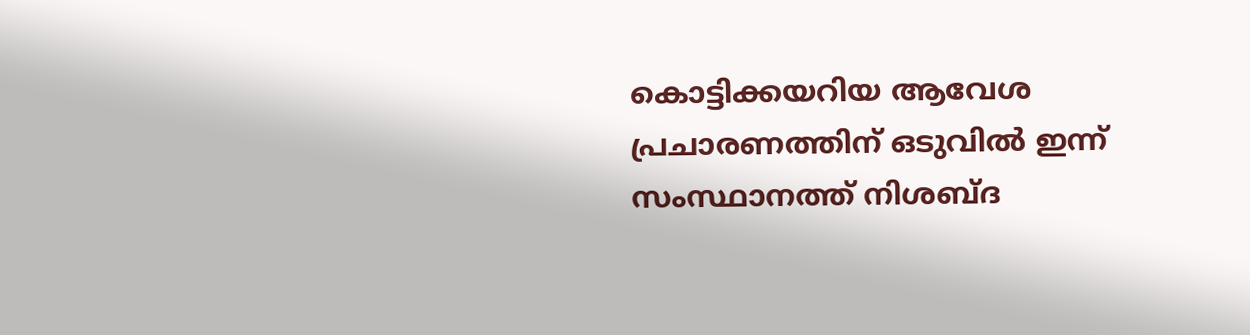കൊട്ടിക്കയറിയ ആവേശ പ്രചാരണത്തിന് ഒടുവിൽ ഇന്ന് സംസ്ഥാനത്ത് നിശബ്ദ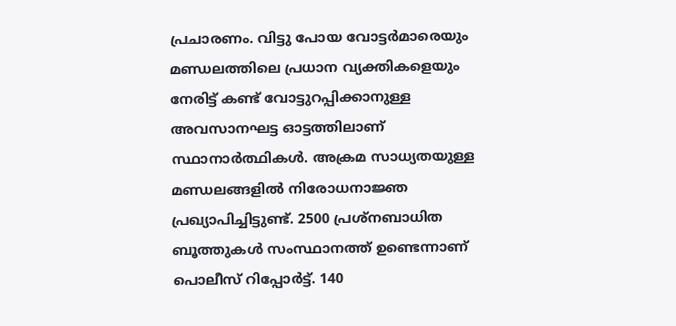പ്രചാരണം. വിട്ടു പോയ വോട്ടർമാരെയും മണ്ഡലത്തിലെ പ്രധാന വ്യക്തികളെയും നേരിട്ട് കണ്ട് വോട്ടുറപ്പിക്കാനുള്ള അവസാനഘട്ട ഓട്ടത്തിലാണ് സ്ഥാനാർത്ഥികൾ. അക്രമ സാധ്യതയുള്ള മണ്ഡലങ്ങളിൽ നിരോധനാജ്ഞ പ്രഖ്യാപിച്ചിട്ടുണ്ട്. 2500 പ്രശ്നബാധിത ബൂത്തുകൾ സംസ്ഥാനത്ത് ഉണ്ടെന്നാണ് പൊലീസ് റിപ്പോർട്ട്. 140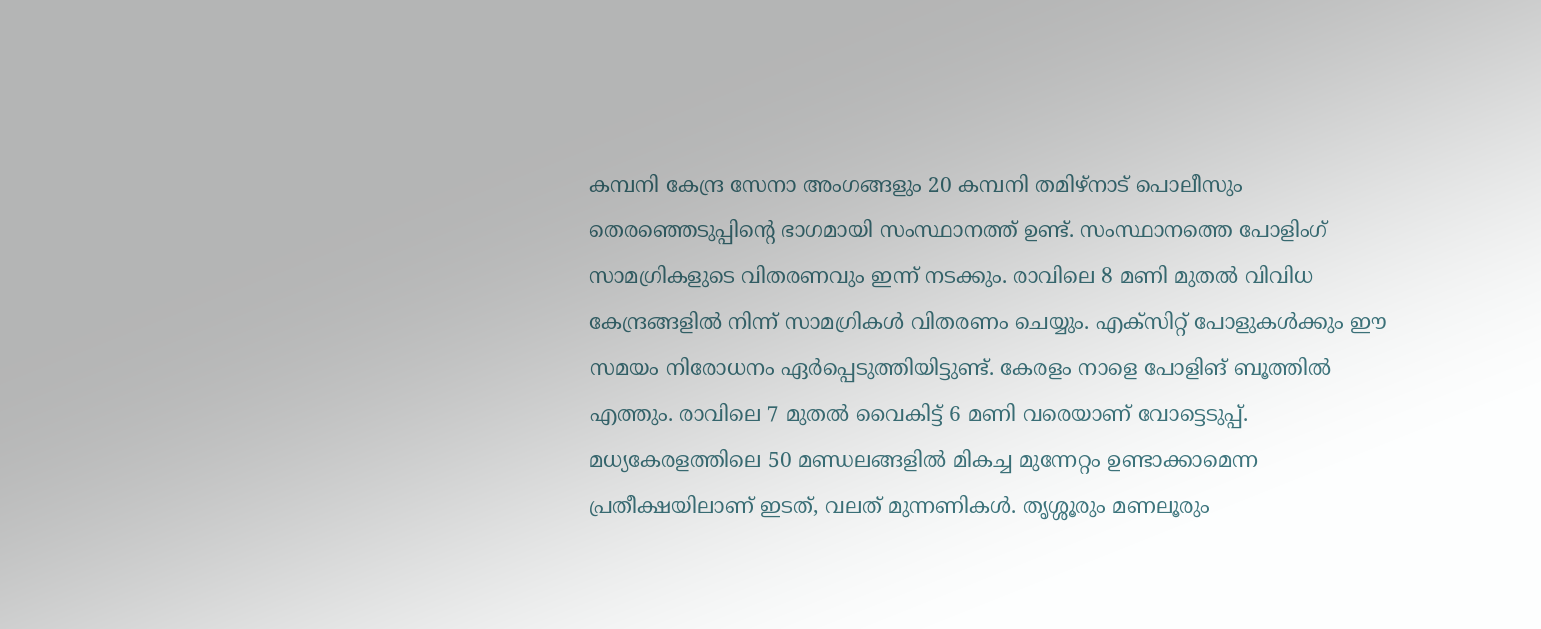കമ്പനി കേന്ദ്ര സേനാ അംഗങ്ങളും 20 കമ്പനി തമിഴ്നാട് പൊലീസും തെരഞ്ഞെടുപ്പിന്റെ ഭാഗമായി സംസ്ഥാനത്ത് ഉണ്ട്. സംസ്ഥാനത്തെ പോളിംഗ് സാമഗ്രികളുടെ വിതരണവും ഇന്ന് നടക്കും. രാവിലെ 8 മണി മുതൽ വിവിധ കേന്ദ്രങ്ങളിൽ നിന്ന് സാമഗ്രികൾ വിതരണം ചെയ്യും. എക്സിറ്റ് പോളുകൾക്കും ഈ സമയം നിരോധനം ഏർപ്പെടുത്തിയിട്ടുണ്ട്. കേരളം നാളെ പോളിങ് ബൂത്തിൽ എത്തും. രാവിലെ 7 മുതൽ വൈകിട്ട് 6 മണി വരെയാണ് വോട്ടെടുപ്പ്.
മധ്യകേരളത്തിലെ 50 മണ്ഡലങ്ങളിൽ മികച്ച മുന്നേറ്റം ഉണ്ടാക്കാമെന്ന പ്രതീക്ഷയിലാണ് ഇടത്, വലത് മുന്നണികൾ. തൃശ്ശൂരും മണലൂരും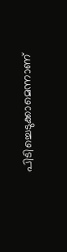പിടിച്ചെടുക്കാമെന്നാണ്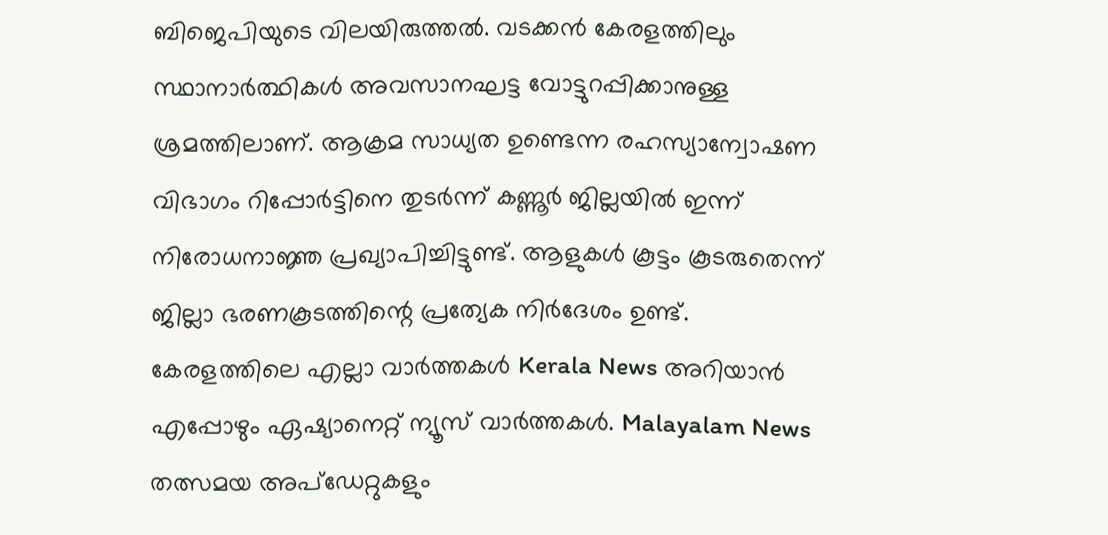ബിജെപിയുടെ വിലയിരുത്തൽ. വടക്കൻ കേരളത്തിലും സ്ഥാനാർത്ഥികൾ അവസാനഘട്ട വോട്ടുറപ്പിക്കാനുള്ള ശ്രമത്തിലാണ്. ആക്രമ സാധ്യത ഉണ്ടെന്ന രഹസ്യാന്വോഷണ വിഭാഗം റിപ്പോർട്ടിനെ തുടർന്ന് കണ്ണൂർ ജില്ലയിൽ ഇന്ന് നിരോധനാജ്ഞ പ്രഖ്യാപിച്ചിട്ടുണ്ട്. ആളുകൾ കൂട്ടം കൂടരുതെന്ന് ജില്ലാ ഭരണകൂടത്തിന്റെ പ്രത്യേക നിർദേശം ഉണ്ട്.
കേരളത്തിലെ എല്ലാ വാർത്തകൾ Kerala News അറിയാൻ എപ്പോഴും ഏഷ്യാനെറ്റ് ന്യൂസ് വാർത്തകൾ. Malayalam News തത്സമയ അപ്ഡേറ്റുകളും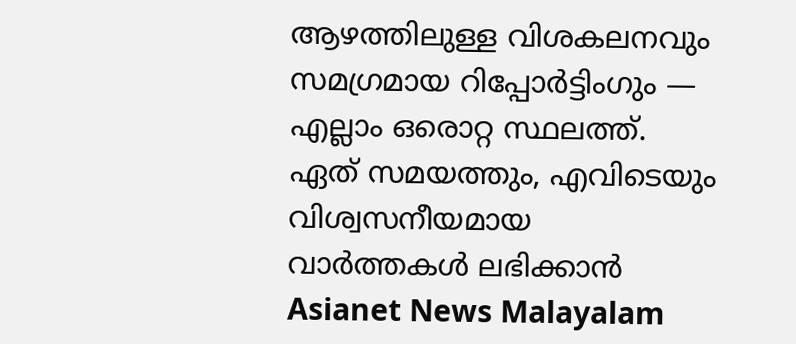ആഴത്തിലുള്ള വിശകലനവും സമഗ്രമായ റിപ്പോർട്ടിംഗും — എല്ലാം ഒരൊറ്റ സ്ഥലത്ത്. ഏത് സമയത്തും, എവിടെയും വിശ്വസനീയമായ വാർത്തകൾ ലഭിക്കാൻ Asianet News Malayalam